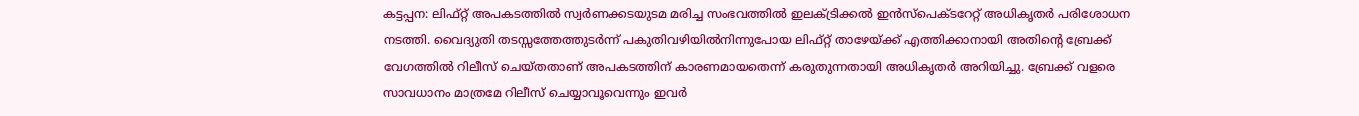കട്ടപ്പന: ലിഫ്റ്റ് അപകടത്തിൽ സ്വർണക്കടയുടമ മരിച്ച സംഭവത്തിൽ ഇലക്ട്രിക്കൽ ഇൻസ്പെക്ടറേറ്റ് അധികൃതർ പരിശോധന നടത്തി. വൈദ്യുതി തടസ്സത്തേത്തുടർന്ന് പകുതിവഴിയിൽനിന്നുപോയ ലിഫ്റ്റ് താഴേയ്ക്ക് എത്തിക്കാനായി അതിന്റെ ബ്രേക്ക് വേഗത്തിൽ റിലീസ് ചെയ്തതാണ് അപകടത്തിന് കാരണമായതെന്ന് കരുതുന്നതായി അധികൃതർ അറിയിച്ചു. ബ്രേക്ക് വളരെ സാവധാനം മാത്രമേ റിലീസ് ചെയ്യാവൂവെന്നും ഇവർ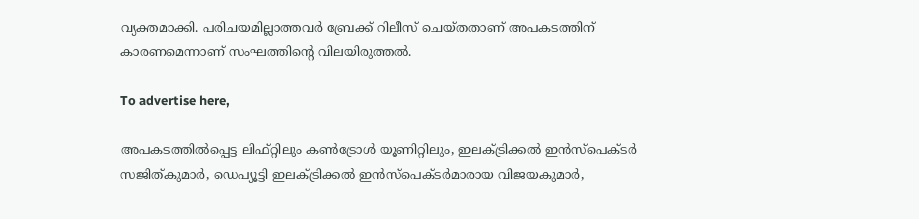വ്യക്തമാക്കി. പരിചയമില്ലാത്തവർ ബ്രേക്ക് റിലീസ് ചെയ്തതാണ് അപകടത്തിന് കാരണമെന്നാണ് സംഘത്തിന്റെ വിലയിരുത്തൽ.

To advertise here,

അപകടത്തിൽപ്പെട്ട ലിഫ്റ്റിലും കൺട്രോൾ യൂണിറ്റിലും, ഇലക്ട്രിക്കൽ ഇൻസ്പെക്ടർ സജിത്കുമാർ, ഡെപ്യൂട്ടി ഇലക്ട്രിക്കൽ ഇൻസ്പെക്ടർമാരായ വിജയകുമാർ,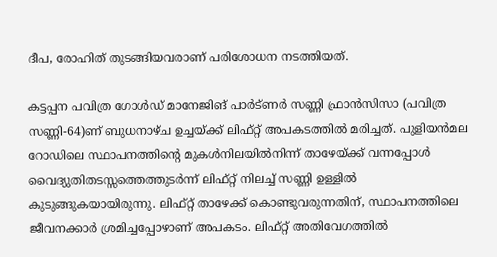ദീപ, രോഹിത് തുടങ്ങിയവരാണ് പരിശോധന നടത്തിയത്.

കട്ടപ്പന പവിത്ര ഗോൾഡ് മാനേജിങ് പാർട്ണർ സണ്ണി ഫ്രാൻസിസാ (പവിത്ര സണ്ണി-64)ണ് ബുധനാഴ്ച ഉച്ചയ്ക്ക് ലിഫ്റ്റ് അപകടത്തിൽ മരിച്ചത്. പുളിയൻമല റോഡിലെ സ്ഥാപനത്തിന്റെ മുകൾനിലയിൽനിന്ന് താഴേയ്ക്ക് വന്നപ്പോൾ വൈദ്യുതിതടസ്സത്തെത്തുടർന്ന് ലിഫ്റ്റ് നിലച്ച് സണ്ണി ഉള്ളിൽ കുടുങ്ങുകയായിരുന്നു. ലിഫ്റ്റ് താഴേക്ക് കൊണ്ടുവരുന്നതിന്, സ്ഥാപനത്തിലെ ജീവനക്കാർ ശ്രമിച്ചപ്പോഴാണ് അപകടം. ലിഫ്റ്റ് അതിവേഗത്തിൽ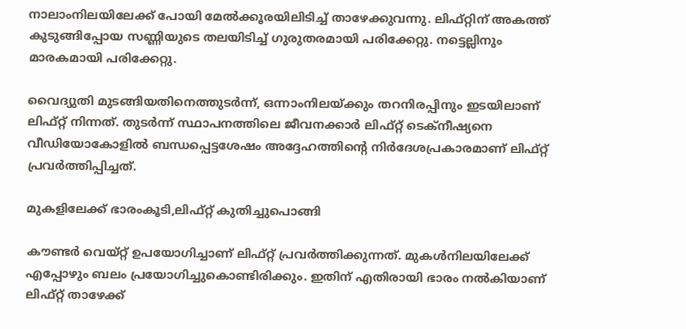നാലാംനിലയിലേക്ക് പോയി മേൽക്കൂരയിലിടിച്ച് താഴേക്കുവന്നു. ലിഫ്റ്റിന് അകത്ത് കുടുങ്ങിപ്പോയ സണ്ണിയുടെ തലയിടിച്ച് ഗുരുതരമായി പരിക്കേറ്റു. നട്ടെല്ലിനും മാരകമായി പരിക്കേറ്റു.

വൈദ്യുതി മുടങ്ങിയതിനെത്തുടർന്ന്, ഒന്നാംനിലയ്ക്കും തറനിരപ്പിനും ഇടയിലാണ് ലിഫ്റ്റ് നിന്നത്. തുടർന്ന് സ്ഥാപനത്തിലെ ജീവനക്കാർ ലിഫ്റ്റ് ടെക്നീഷ്യനെ വീഡിയോകോളിൽ ബന്ധപ്പെട്ടശേഷം അദ്ദേഹത്തിന്റെ നിർദേശപ്രകാരമാണ് ലിഫ്റ്റ് പ്രവർത്തിപ്പിച്ചത്.

മുകളിലേക്ക് ഭാരംകൂടി,ലിഫ്റ്റ് കുതിച്ചുപൊങ്ങി

കൗണ്ടർ വെയ്റ്റ് ഉപയോഗിച്ചാണ് ലിഫ്റ്റ് പ്രവർത്തിക്കുന്നത്. മുകൾനിലയിലേക്ക് എപ്പോഴും ബലം പ്രയോഗിച്ചുകൊണ്ടിരിക്കും. ഇതിന് എതിരായി ഭാരം നൽകിയാണ് ലിഫ്റ്റ് താഴേക്ക്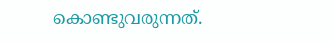കൊണ്ടുവരുന്നത്.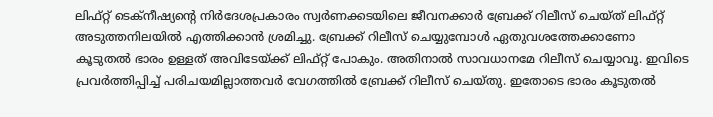ലിഫ്റ്റ് ടെക്നീഷ്യന്റെ നിർദേശപ്രകാരം സ്വർണക്കടയിലെ ജീവനക്കാർ ബ്രേക്ക് റിലീസ് ചെയ്ത് ലിഫ്റ്റ് അടുത്തനിലയിൽ എത്തിക്കാൻ ശ്രമിച്ചു. ബ്രേക്ക് റിലീസ് ചെയ്യുമ്പോൾ ഏതുവശത്തേക്കാണോ കൂടുതൽ ഭാരം ഉള്ളത് അവിടേയ്ക്ക് ലിഫ്റ്റ് പോകും. അതിനാൽ സാവധാനമേ റിലീസ് ചെയ്യാവൂ. ഇവിടെ പ്രവർത്തിപ്പിച്ച് പരിചയമില്ലാത്തവർ വേഗത്തിൽ ബ്രേക്ക് റിലീസ് ചെയ്തു. ഇതോടെ ഭാരം കൂടുതൽ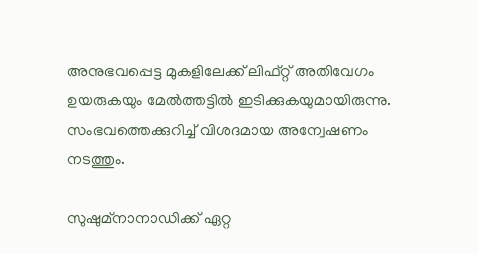അനുഭവപ്പെട്ട മുകളിലേക്ക് ലിഫ്റ്റ് അതിവേഗം ഉയരുകയും മേൽത്തട്ടിൽ ഇടിക്കുകയുമായിരുന്നു. സംഭവത്തെക്കുറിച്ച് വിശദമായ അന്വേഷണം നടത്തും.

സുഷുമ്നാനാഡിക്ക് ഏറ്റ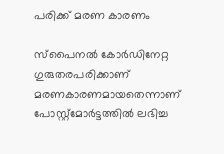പരിക്ക് മരണ കാരണം

സ്പൈനൽ കോർഡിനേറ്റ ഗുരുതരപരിക്കാണ് മരണകാരണമായതെന്നാണ് പോസ്റ്റ്മോർട്ടത്തിൽ ലഭിച്ച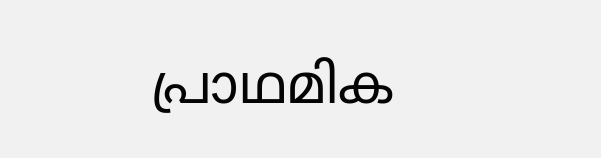പ്രാഥമിക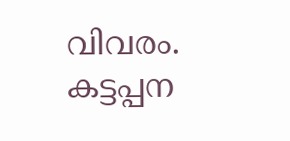വിവരം. കട്ടപ്പന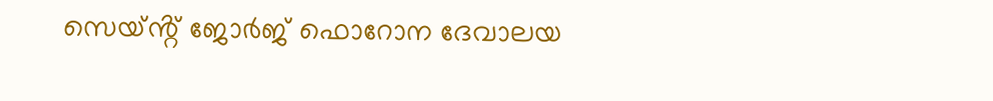സെയ്ൻ്റ് ജോർജ് ഫൊറോന ദേവാലയ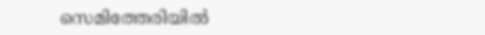സെമിത്തേരിയിൽ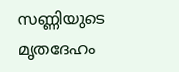സണ്ണിയുടെ മൃതദേഹം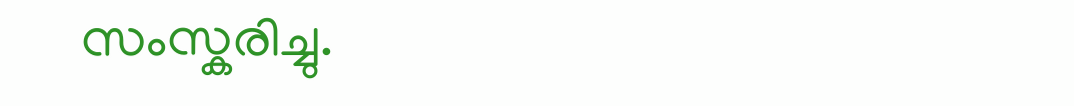സംസ്കരിച്ചു.